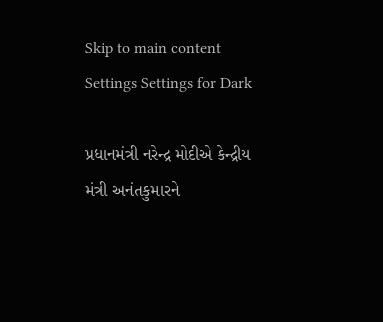Skip to main content
Settings Settings for Dark

પ્રધાનમંત્રી નરેન્દ્ર મોદીએ કેન્દ્રીય મંત્રી અનંતકુમારને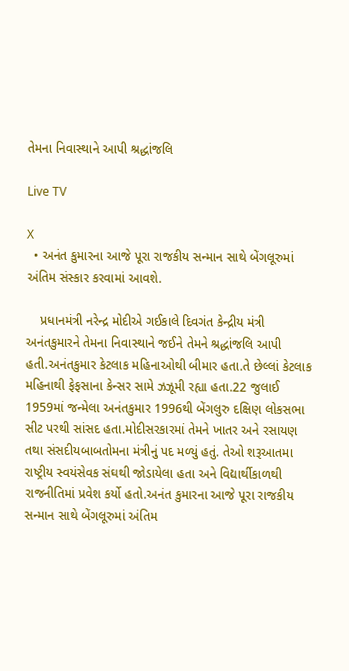તેમના નિવાસ્થાને આપી શ્રદ્ધાંજલિ

Live TV

X
  • અનંત કુમારના આજે પૂરા રાજકીય સન્માન સાથે બેંગલૂરુમાં અંતિમ સંસ્કાર કરવામાં આવશે.

    પ્રધાનમંત્રી નરેન્દ્ર મોદીએ ગઈકાલે દિવગંત કેન્દ્રીય મંત્રી અનંતકુમારને તેમના નિવાસ્થાને જઈને તેમને શ્રદ્ધાંજલિ આપી હતી.અનંતકુમાર કેટલાક મહિનાઓથી બીમાર હતા.તે છેલ્લાં કેટલાક મહિનાથી ફેફસાના કેન્સર સામે ઝઝૂમી રહ્યા હતા.22 જુલાઈ 1959માં જન્મેલા અનંતકુમાર 1996થી બેંગલુરુ દક્ષિણ લોકસભા સીટ પરથી સાંસદ હતા.મોદીસરકારમાં તેમને ખાતર અને રસાયણ તથા સંસદીયબાબતોમના મંત્રીનું પદ મળ્યું હતું. તેઓ શરૂઆતમા રાષ્ટ્રીય સ્વયંસેવક સંઘથી જોડાયેલા હતા અને વિદ્યાર્થીકાળથી રાજનીતિમાં પ્રવેશ કર્યો હતો.અનંત કુમારના આજે પૂરા રાજકીય સન્માન સાથે બેંગલૂરુમાં અંતિમ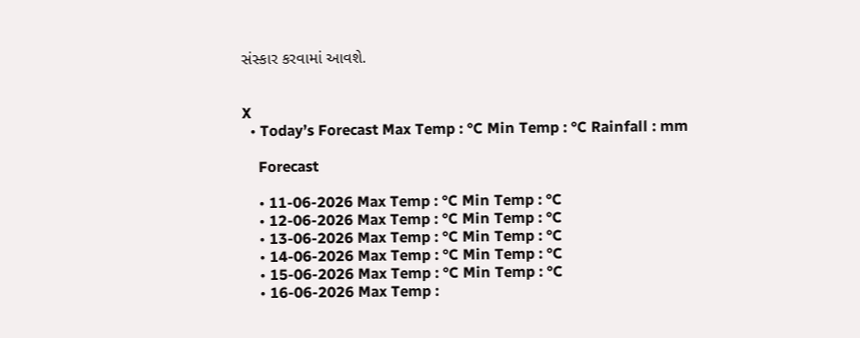સંસ્કાર કરવામાં આવશે.


X
  • Today’s Forecast Max Temp : °C Min Temp : °C Rainfall : mm

    Forecast

    • 11-06-2026 Max Temp : °C Min Temp : °C
    • 12-06-2026 Max Temp : °C Min Temp : °C
    • 13-06-2026 Max Temp : °C Min Temp : °C
    • 14-06-2026 Max Temp : °C Min Temp : °C
    • 15-06-2026 Max Temp : °C Min Temp : °C
    • 16-06-2026 Max Temp :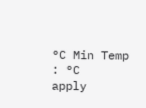°C Min Temp : °C
apply